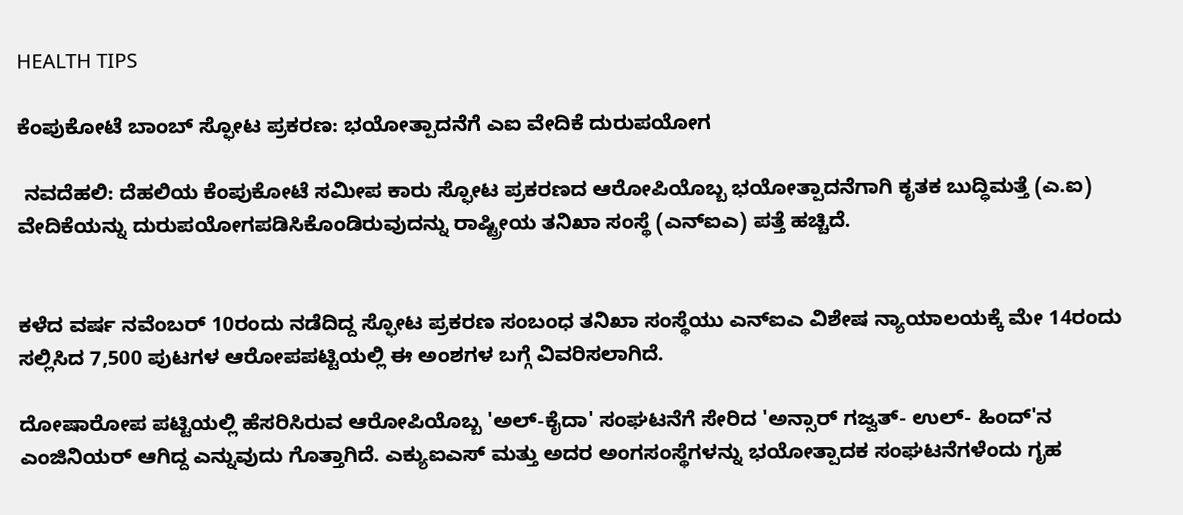HEALTH TIPS

ಕೆಂಪುಕೋಟೆ ಬಾಂಬ್‌ ಸ್ಫೋಟ ಪ್ರಕರಣ: ಭಯೋತ್ಪಾದನೆಗೆ ಎಐ ವೇದಿಕೆ ದುರುಪಯೋಗ

 ನವದೆಹಲಿ: ದೆಹಲಿಯ ಕೆಂಪುಕೋಟೆ ಸಮೀಪ ಕಾರು ಸ್ಫೋಟ ಪ್ರಕರಣದ ಆರೋಪಿಯೊಬ್ಬ ಭಯೋತ್ಪಾದನೆಗಾಗಿ ಕೃತಕ ಬುದ್ಧಿಮತ್ತೆ (ಎ.ಐ) ವೇದಿಕೆಯನ್ನು ದುರುಪಯೋಗಪಡಿಸಿಕೊಂಡಿರುವುದನ್ನು ರಾಷ್ಟ್ರೀಯ ತನಿಖಾ ಸಂಸ್ಥೆ (ಎನ್‌ಐಎ) ಪತ್ತೆ ಹಚ್ಚಿದೆ.


ಕಳೆದ ವರ್ಷ ನವೆಂಬರ್‌ 10ರಂದು ನಡೆದಿದ್ದ ಸ್ಫೋಟ ಪ್ರಕರಣ ಸಂಬಂಧ ತನಿಖಾ ಸಂಸ್ಥೆಯು ಎನ್‌ಐಎ ವಿಶೇಷ ನ್ಯಾಯಾಲಯಕ್ಕೆ ಮೇ 14ರಂದು ಸಲ್ಲಿಸಿದ 7,500 ಪುಟಗಳ ಆರೋಪಪಟ್ಟಿಯಲ್ಲಿ ಈ ಅಂಶಗಳ ಬಗ್ಗೆ ವಿವರಿಸಲಾಗಿದೆ.

ದೋಷಾರೋಪ ಪಟ್ಟಿಯಲ್ಲಿ ಹೆಸರಿಸಿರುವ ಆರೋಪಿಯೊಬ್ಬ 'ಅಲ್‌-ಕೈದಾ' ಸಂಘಟನೆಗೆ ಸೇರಿದ 'ಅನ್ಸಾರ್‌ ಗಜ್ವತ್‌- ಉಲ್‌- ಹಿಂದ್‌'ನ ಎಂಜಿನಿಯರ್‌ ಆಗಿದ್ದ ಎನ್ನುವುದು ಗೊತ್ತಾಗಿದೆ. ಎಕ್ಯುಐಎಸ್‌ ಮತ್ತು ಅದರ ಅಂಗಸಂಸ್ಥೆಗಳನ್ನು ಭಯೋತ್ಪಾದಕ ಸಂಘಟನೆಗಳೆಂದು ಗೃಹ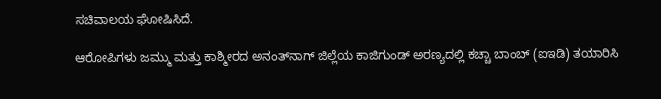ಸಚಿವಾಲಯ ಘೋಷಿಸಿದೆ.

ಆರೋಪಿಗಳು ಜಮ್ಮು ಮತ್ತು ಕಾಶ್ಮೀರದ ಅನಂತ್‌ನಾಗ್ ಜಿಲ್ಲೆಯ ಕಾಜಿಗುಂಡ್‌ ಅರಣ್ಯದಲ್ಲಿ ಕಚ್ಚಾ ಬಾಂಬ್‌ (ಐಇಡಿ) ತಯಾರಿಸಿ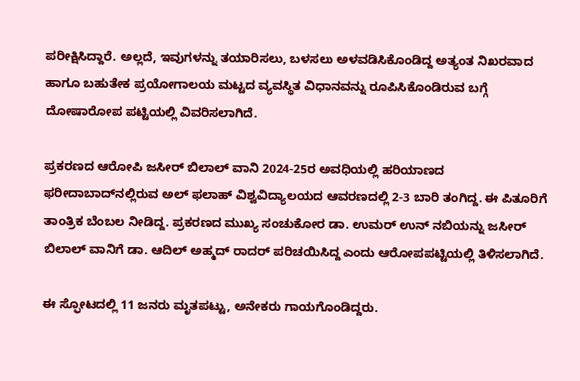ಪರೀಕ್ಷಿಸಿದ್ದಾರೆ. ಅಲ್ಲದೆ, ಇವುಗಳನ್ನು ತಯಾರಿಸಲು, ಬಳಸಲು ಅಳವಡಿಸಿಕೊಂಡಿದ್ದ ಅತ್ಯಂತ ನಿಖರವಾದ ಹಾಗೂ ಬಹುತೇಕ ಪ್ರಯೋಗಾಲಯ ಮಟ್ಟದ ವ್ಯವಸ್ಥಿತ ವಿಧಾನವನ್ನು ರೂಪಿಸಿಕೊಂಡಿರುವ ಬಗ್ಗೆ ದೋಷಾರೋಪ ಪಟ್ಟಿಯಲ್ಲಿ ವಿವರಿಸಲಾಗಿದೆ.

ಪ್ರಕರಣದ ಆರೋಪಿ ಜಸೀರ್‌ ಬಿಲಾಲ್‌ ವಾನಿ 2024-25ರ ಅವಧಿಯಲ್ಲಿ ಹರಿಯಾಣದ ಫರೀದಾಬಾದ್‌ನಲ್ಲಿರುವ ಅಲ್‌ ಫಲಾಹ್‌ ವಿಶ್ವವಿದ್ಯಾಲಯದ ಆವರಣದಲ್ಲಿ 2-3 ಬಾರಿ ತಂಗಿದ್ದ. ಈ ಪಿತೂರಿಗೆ ತಾಂತ್ರಿಕ ಬೆಂಬಲ ನೀಡಿದ್ದ. ಪ್ರಕರಣದ ಮುಖ್ಯ ಸಂಚುಕೋರ ಡಾ. ಉಮರ್‌ ಉನ್‌ ನಬಿಯನ್ನು ಜಸೀರ್‌ ಬಿಲಾಲ್‌ ವಾನಿಗೆ ಡಾ. ಆದಿಲ್‌ ಅಹ್ಮದ್‌ ರಾದರ್‌ ಪರಿಚಯಿಸಿದ್ದ ಎಂದು ಆರೋಪಪಟ್ಟಿಯಲ್ಲಿ ತಿಳಿಸಲಾಗಿದೆ.

ಈ ಸ್ಫೋಟದಲ್ಲಿ 11 ಜನರು ಮೃತಪಟ್ಟು, ಅನೇಕರು ಗಾಯಗೊಂಡಿದ್ದರು.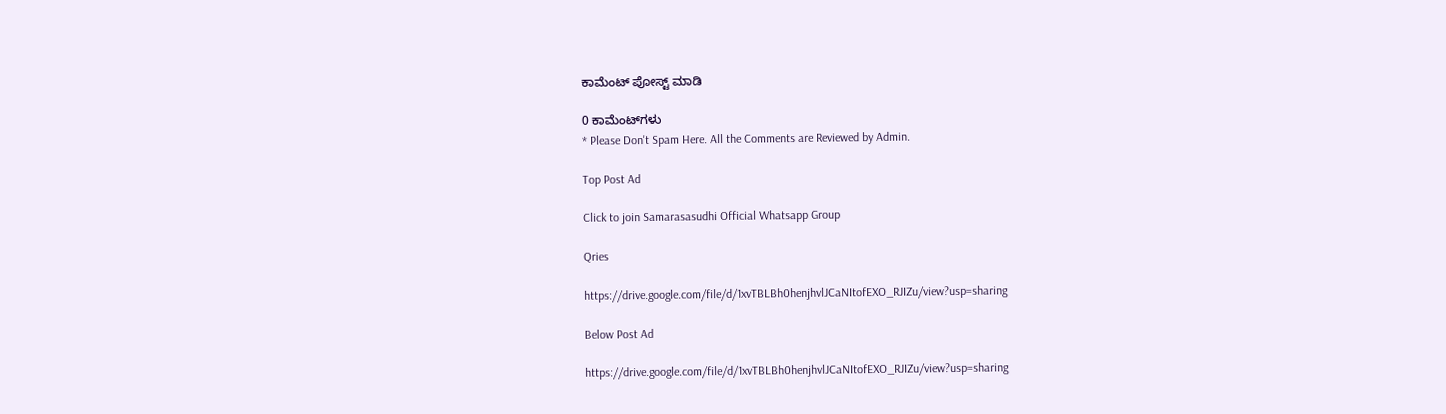ಕಾಮೆಂಟ್‌‌ ಪೋಸ್ಟ್‌ ಮಾಡಿ

0 ಕಾಮೆಂಟ್‌ಗಳು
* Please Don't Spam Here. All the Comments are Reviewed by Admin.

Top Post Ad

Click to join Samarasasudhi Official Whatsapp Group

Qries

https://drive.google.com/file/d/1xvTBLBh0henjhvlJCaNItofEXO_RJIZu/view?usp=sharing

Below Post Ad

https://drive.google.com/file/d/1xvTBLBh0henjhvlJCaNItofEXO_RJIZu/view?usp=sharing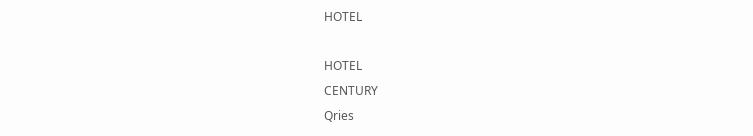HOTEL

HOTEL
CENTURY
Qries